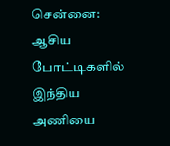சென்னை: ஆசிய போட்டிகளில் இந்திய அணியை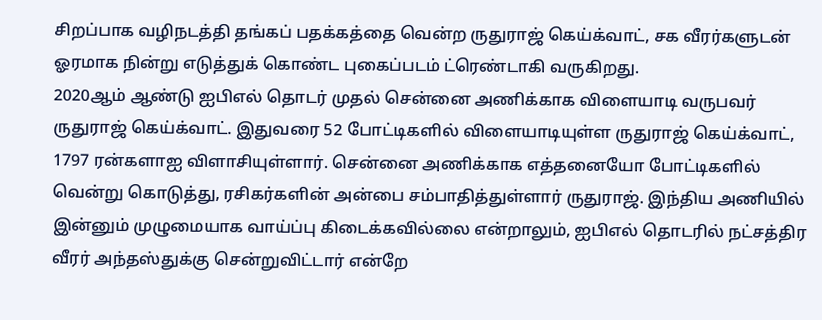சிறப்பாக வழிநடத்தி தங்கப் பதக்கத்தை வென்ற ருதுராஜ் கெய்க்வாட், சக வீரர்களுடன் ஓரமாக நின்று எடுத்துக் கொண்ட புகைப்படம் ட்ரெண்டாகி வருகிறது.
2020ஆம் ஆண்டு ஐபிஎல் தொடர் முதல் சென்னை அணிக்காக விளையாடி வருபவர் ருதுராஜ் கெய்க்வாட். இதுவரை 52 போட்டிகளில் விளையாடியுள்ள ருதுராஜ் கெய்க்வாட், 1797 ரன்களாஐ விளாசியுள்ளார். சென்னை அணிக்காக எத்தனையோ போட்டிகளில் வென்று கொடுத்து, ரசிகர்களின் அன்பை சம்பாதித்துள்ளார் ருதுராஜ். இந்திய அணியில் இன்னும் முழுமையாக வாய்ப்பு கிடைக்கவில்லை என்றாலும், ஐபிஎல் தொடரில் நட்சத்திர வீரர் அந்தஸ்துக்கு சென்றுவிட்டார் என்றே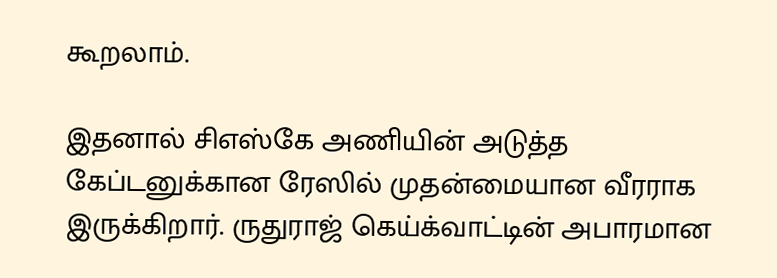கூறலாம்.

இதனால் சிஎஸ்கே அணியின் அடுத்த கேப்டனுக்கான ரேஸில் முதன்மையான வீரராக இருக்கிறார். ருதுராஜ் கெய்க்வாட்டின் அபாரமான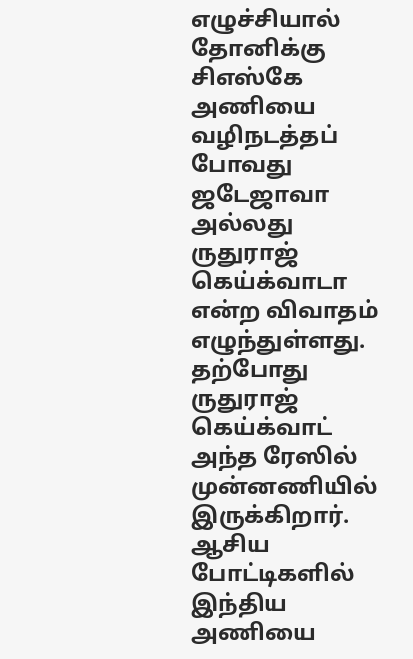எழுச்சியால் தோனிக்கு சிஎஸ்கே அணியை வழிநடத்தப் போவது ஜடேஜாவா அல்லது ருதுராஜ் கெய்க்வாடா என்ற விவாதம் எழுந்துள்ளது. தற்போது ருதுராஜ் கெய்க்வாட் அந்த ரேஸில் முன்னணியில் இருக்கிறார். ஆசிய போட்டிகளில் இந்திய அணியை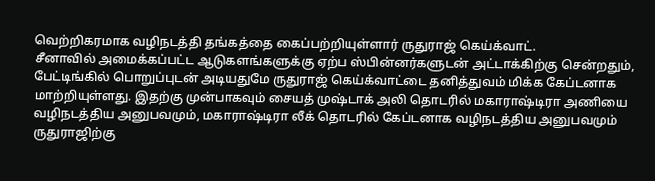வெற்றிகரமாக வழிநடத்தி தங்கத்தை கைப்பற்றியுள்ளார் ருதுராஜ் கெய்க்வாட்.
சீனாவில் அமைக்கப்பட்ட ஆடுகளங்களுக்கு ஏற்ப ஸ்பின்னர்களுடன் அட்டாக்கிற்கு சென்றதும், பேட்டிங்கில் பொறுப்புடன் அடியதுமே ருதுராஜ் கெய்க்வாட்டை தனித்துவம் மிக்க கேப்டனாக மாற்றியுள்ளது. இதற்கு முன்பாகவும் சையத் முஷ்டாக் அலி தொடரில் மகாராஷ்டிரா அணியை வழிநடத்திய அனுபவமும், மகாராஷ்டிரா லீக் தொடரில் கேப்டனாக வழிநடத்திய அனுபவமும் ருதுராஜிற்கு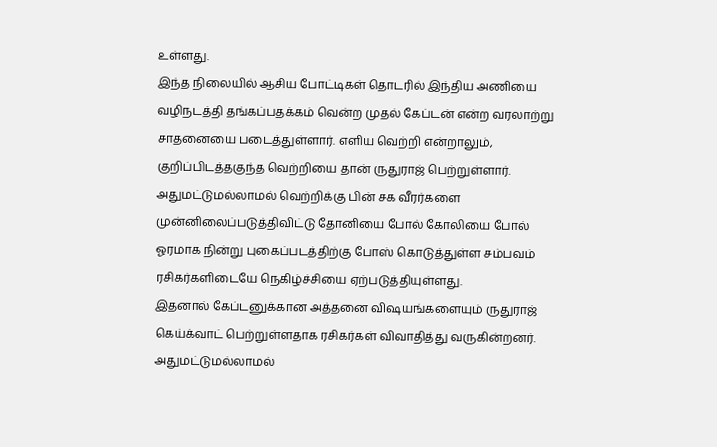உள்ளது.
இந்த நிலையில் ஆசிய போட்டிகள் தொடரில் இந்திய அணியை வழிநடத்தி தங்கப்பதக்கம் வென்ற முதல் கேப்டன் என்ற வரலாற்று சாதனையை படைத்துள்ளார். எளிய வெற்றி என்றாலும், குறிப்பிடத்தகுந்த வெற்றியை தான் ருதுராஜ் பெற்றுள்ளார். அதுமட்டுமல்லாமல் வெற்றிக்கு பின் சக வீரர்களை முன்னிலைப்படுத்திவிட்டு தோனியை போல் கோலியை போல் ஓரமாக நின்று புகைப்படத்திற்கு போஸ் கொடுத்துள்ள சம்பவம் ரசிகர்களிடையே நெகிழ்ச்சியை ஏற்படுத்தியுள்ளது.
இதனால் கேப்டனுக்கான அத்தனை விஷயங்களையும் ருதுராஜ் கெய்க்வாட் பெற்றுள்ளதாக ரசிகர்கள் விவாதித்து வருகின்றனர். அதுமட்டுமல்லாமல்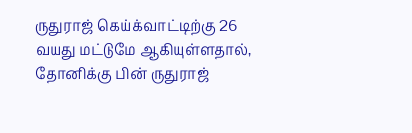ருதுராஜ் கெய்க்வாட்டிற்கு 26 வயது மட்டுமே ஆகியுள்ளதால், தோனிக்கு பின் ருதுராஜ்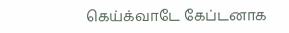கெய்க்வாடே கேப்டனாக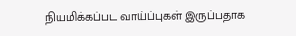நியமிக்கப்பட வாய்ப்புகள் இருப்பதாக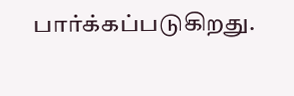பார்க்கப்படுகிறது.